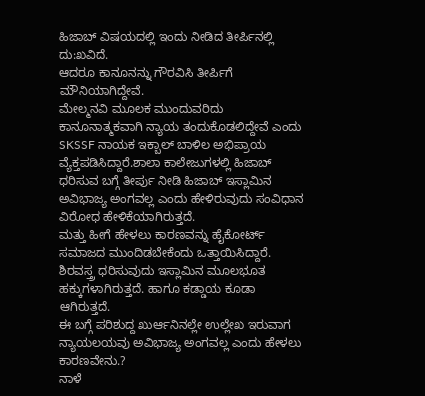ಹಿಜಾಬ್ ವಿಷಯದಲ್ಲಿ ಇಂದು ನೀಡಿದ ತೀರ್ಪಿನಲ್ಲಿ ದು:ಖವಿದೆ.
ಆದರೂ ಕಾನೂನನ್ನು ಗೌರವಿಸಿ ತೀರ್ಪಿಗೆ ಮೌನಿಯಾಗಿದ್ದೇವೆ.
ಮೇಲ್ಮನವಿ ಮೂಲಕ ಮುಂದುವರಿದು ಕಾನೂನಾತ್ಮಕವಾಗಿ ನ್ಯಾಯ ತಂದುಕೊಡಲಿದ್ದೇವೆ ಎಂದು SKSSF ನಾಯಕ ಇಕ್ಬಾಲ್ ಬಾಳಿಲ ಅಭಿಪ್ರಾಯ ವ್ಯೆಕ್ತಪಡಿಸಿದ್ದಾರೆ.ಶಾಲಾ ಕಾಲೇಜುಗಳಲ್ಲಿ ಹಿಜಾಬ್ ಧರಿಸುವ ಬಗ್ಗೆ ತೀರ್ಪು ನೀಡಿ ಹಿಜಾಬ್ ಇಸ್ಲಾಮಿನ ಅವಿಭಾಜ್ಯ ಅಂಗವಲ್ಲ ಎಂದು ಹೇಳಿರುವುದು ಸಂವಿಧಾನ ವಿರೋಧ ಹೇಳಿಕೆಯಾಗಿರುತ್ತದೆ.
ಮತ್ತು ಹೀಗೆ ಹೇಳಲು ಕಾರಣವನ್ನು ಹೈಕೋರ್ಟ್ ಸಮಾಜದ ಮುಂದಿಡಬೇಕೆಂದು ಒತ್ತಾಯಿಸಿದ್ದಾರೆ.
ಶಿರವಸ್ತ್ರ ಧರಿಸುವುದು ಇಸ್ಲಾಮಿನ ಮೂಲಭೂತ ಹಕ್ಕುಗಳಾಗಿರುತ್ತದೆ. ಹಾಗೂ ಕಡ್ಡಾಯ ಕೂಡಾ ಆಗಿರುತ್ತದೆ.
ಈ ಬಗ್ಗೆ ಪರಿಶುದ್ದ ಖುರ್ಆನಿನಲ್ಲೇ ಉಲ್ಲೇಖ ಇರುವಾಗ ನ್ಯಾಯಲಯವು ಅವಿಭಾಜ್ಯ ಅಂಗವಲ್ಲ ಎಂದು ಹೇಳಲು ಕಾರಣವೇನು.?
ನಾಳೆ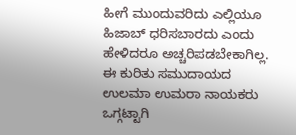ಹೀಗೆ ಮುಂದುವರಿದು ಎಲ್ಲಿಯೂ ಹಿಜಾಬ್ ಧರಿಸಬಾರದು ಎಂದು ಹೇಳಿದರೂ ಅಚ್ಚರಿಪಡಬೇಕಾಗಿಲ್ಲ.
ಈ ಕುರಿತು ಸಮುದಾಯದ ಉಲಮಾ ಉಮರಾ ನಾಯಕರು ಒಗ್ಗಟ್ಟಾಗಿ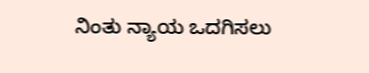ನಿಂತು ನ್ಯಾಯ ಒದಗಿಸಲು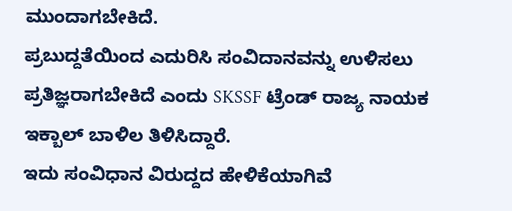ಮುಂದಾಗಬೇಕಿದೆ.
ಪ್ರಬುದ್ದತೆಯಿಂದ ಎದುರಿಸಿ ಸಂವಿದಾನವನ್ನು ಉಳಿಸಲು ಪ್ರತಿಜ್ಞರಾಗಬೇಕಿದೆ ಎಂದು SKSSF ಟ್ರೆಂಡ್ ರಾಜ್ಯ ನಾಯಕ ಇಕ್ಬಾಲ್ ಬಾಳಿಲ ತಿಳಿಸಿದ್ದಾರೆ.
ಇದು ಸಂವಿಧಾನ ವಿರುದ್ದದ ಹೇಳಿಕೆಯಾಗಿವೆ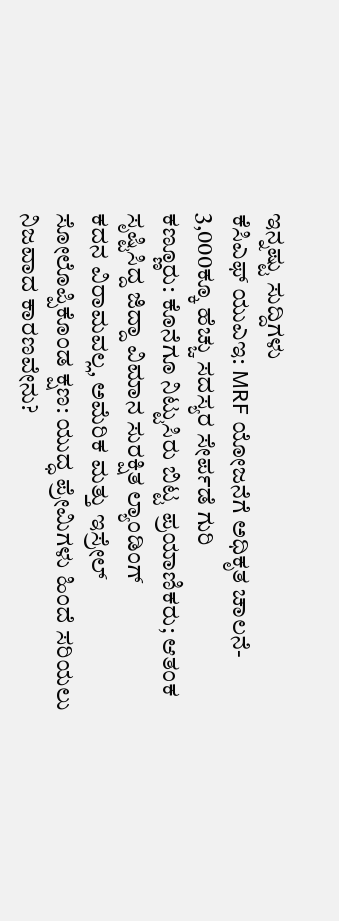ಇನ್ನಷ್ಟು ಸುದ್ದಿಗಳು
ಕೆಸಿಎಫ್ ಯುಎಇ: MRF ಯೋಜನೆಗೆ ಅಧಿಕೃತ ಚಾಲನೆ- 3,000ಕ್ಕೂ ಹೆಚ್ಚು ಸದಸ್ಯರ ಸೇರ್ಪಡೆ ಗುರಿ
ಕಣ್ಣೂರು: ಕೊನೆಗೂ ನಿಟ್ಟುಸಿರು ಬಿಟ್ಟ ಪ್ರಯಾಣಿಕರು; ಆತಂಕ ಸೃಷ್ಟಿಸಿದ್ದ ಜಿದ್ದಾ ವಿಮಾನ ಸುರಕ್ಷಿತ ಲ್ಯಾಂಡಿಂಗ್
ಕದನ ವಿರಾಮವಲ್ಲ, ಅಮೆರಿಕ ಮತ್ತು ಇಸ್ರೇಲ್ ಸೋಲೊಪ್ಪಿಕೊಂಡ ಕ್ಷಣ: ಯುದ್ಧ ಪ್ರೇಮಿಗಳು ಹಿಂದೆ ಸರಿಯಲು ನಿಜವಾದ ಕಾರಣವೇನು?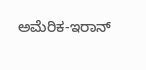ಅಮೆರಿಕ-ಇರಾನ್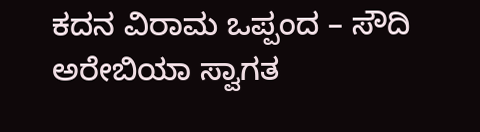ಕದನ ವಿರಾಮ ಒಪ್ಪಂದ – ಸೌದಿ ಅರೇಬಿಯಾ ಸ್ವಾಗತ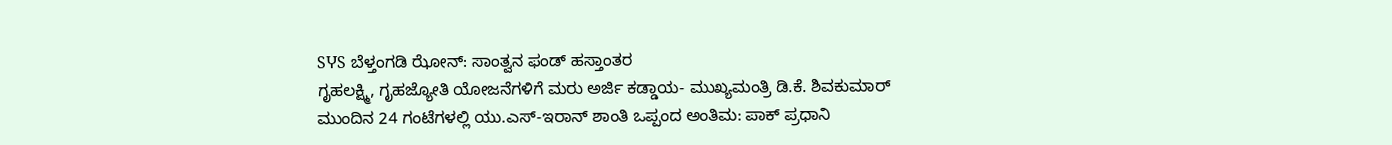SჄS ಬೆಳ್ತಂಗಡಿ ಝೋನ್: ಸಾಂತ್ವನ ಫಂಡ್ ಹಸ್ತಾಂತರ
ಗೃಹಲಕ್ಷ್ಮಿ, ಗೃಹಜ್ಯೋತಿ ಯೋಜನೆಗಳಿಗೆ ಮರು ಅರ್ಜಿ ಕಡ್ಡಾಯ- ಮುಖ್ಯಮಂತ್ರಿ ಡಿ.ಕೆ. ಶಿವಕುಮಾರ್
ಮುಂದಿನ 24 ಗಂಟೆಗಳಲ್ಲಿ ಯು.ಎಸ್-ಇರಾನ್ ಶಾಂತಿ ಒಪ್ಪಂದ ಅಂತಿಮ: ಪಾಕ್ ಪ್ರಧಾನಿ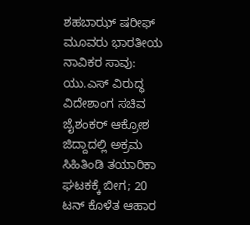ಶಹಬಾಝ್ ಷರೀಫ್
ಮೂವರು ಭಾರತೀಯ ನಾವಿಕರ ಸಾವು: ಯು.ಎಸ್ ವಿರುದ್ಧ ವಿದೇಶಾಂಗ ಸಚಿವ ಜೈಶಂಕರ್ ಆಕ್ರೋಶ
ಜಿದ್ದಾದಲ್ಲಿ ಅಕ್ರಮ ಸಿಹಿತಿಂಡಿ ತಯಾರಿಕಾ ಘಟಕಕ್ಕೆ ಬೀಗ; 20 ಟನ್ ಕೊಳೆತ ಆಹಾರ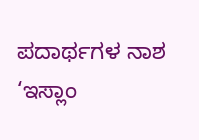ಪದಾರ್ಥಗಳ ನಾಶ
‘ಇಸ್ಲಾಂ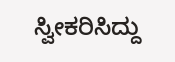ಸ್ವೀಕರಿಸಿದ್ದು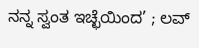ನನ್ನ ಸ್ವಂತ ಇಚ್ಛೆಯಿಂದ’ ; ಲವ್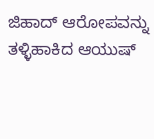ಜಿಹಾದ್ ಆರೋಪವನ್ನು ತಳ್ಳಿಹಾಕಿದ ಆಯುಷ್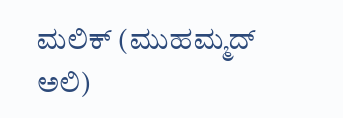ಮಲಿಕ್ (ಮುಹಮ್ಮದ್ ಅಲಿ)